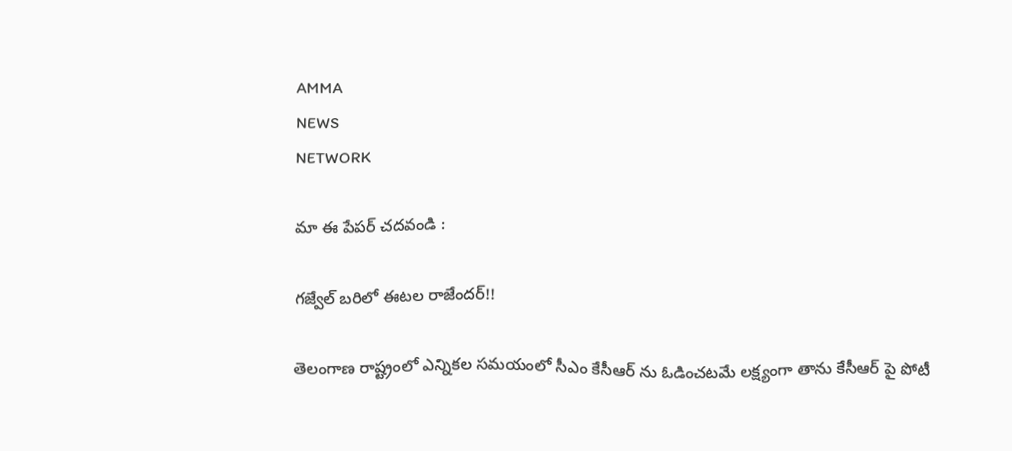AMMA
NEWS
NETWORK

మా ఈ పేపర్ చదవండి :

గజ్వేల్ బరిలో ఈటల రాజేందర్!!

తెలంగాణ రాష్ట్రంలో ఎన్నికల సమయంలో సీఎం కేసీఆర్ ను ఓడించటమే లక్ష్యంగా తాను కేసీఆర్ పై పోటీ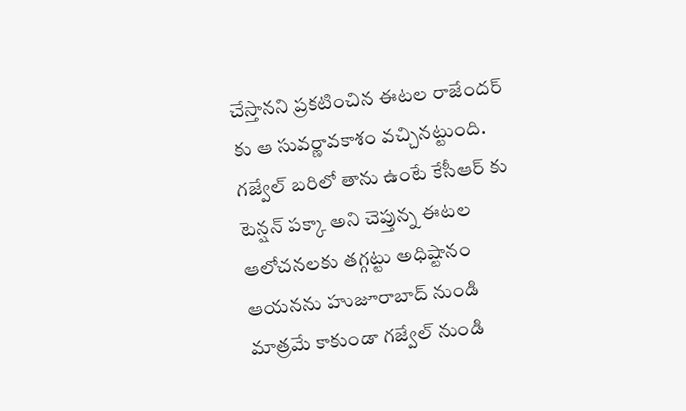చేస్తానని ప్రకటించిన ఈటల రాజేందర్ కు ఆ సువర్ణావకాశం వచ్చినట్టుంది. గజ్వేల్ బరిలో తాను ఉంటే కేసీఆర్ కు టెన్షన్ పక్కా అని చెప్తున్న ఈటల ఆలోచనలకు తగ్గట్టు అధిష్టానం ఆయనను హుజూరాబాద్ నుండి మాత్రమే కాకుండా గజ్వేల్ నుండి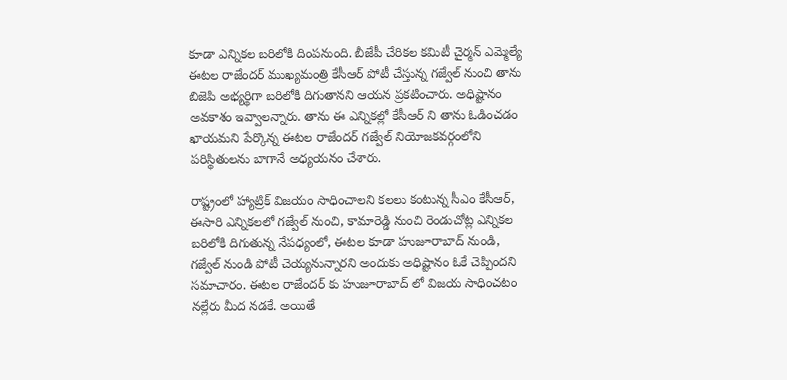కూడా ఎన్నికల బరిలోకి దింపనుంది. బీజేపీ చేరికల కమిటీ చైర్మన్ ఎమ్మెల్యే ఈటల రాజేందర్ ముఖ్యమంత్రి కేసీఆర్ పోటీ చేస్తున్న గజ్వేల్ నుంచి తాను బిజెపి అభ్యర్థిగా బరిలోకి దిగుతానని ఆయన ప్రకటించారు. అధిష్టానం అవకాశం ఇవ్వాలన్నారు. తాను ఈ ఎన్నికల్లో కేసీఆర్ ని తాను ఓడించడం ఖాయమని పేర్కొన్న ఈటల రాజేందర్ గజ్వేల్ నియోజకవర్గంలోని పరిస్థితులను బాగానే అధ్యయనం చేశారు.

రాష్ట్రంలో హ్యాట్రిక్ విజయం సాధించాలని కలలు కంటున్న సీఎం కేసీఆర్, ఈసారి ఎన్నికలలో గజ్వేల్ నుంచి, కామారెడ్డి నుంచి రెండుచోట్ల ఎన్నికల బరిలోకి దిగుతున్న నేపధ్యంలో, ఈటల కూడా హుజూరాబాద్ నుండి, గజ్వేల్ నుండి పోటీ చెయ్యనున్నారని అందుకు అధిష్టానం ఓకే చెప్పిందని సమాచారం. ఈటల రాజేందర్ కు హుజూరాబాద్ లో విజయ సాధించటం నల్లేరు మీద నడకే. అయితే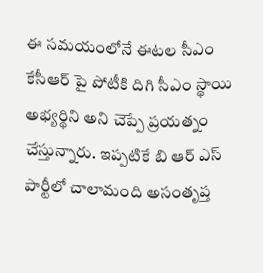ఈ సమయంలోనే ఈటల సీఎం కేసీఆర్ పై పోటీకి దిగి సీఎం స్థాయి అభ్యర్థిని అని చెప్పే ప్రయత్నం చేస్తున్నారు. ఇప్పటికే బి ఆర్ ఎస్ పార్టీలో చాలామంది అసంతృప్త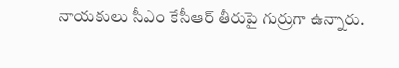నాయకులు సీఎం కేసీఆర్ తీరుపై గుర్రుగా ఉన్నారు.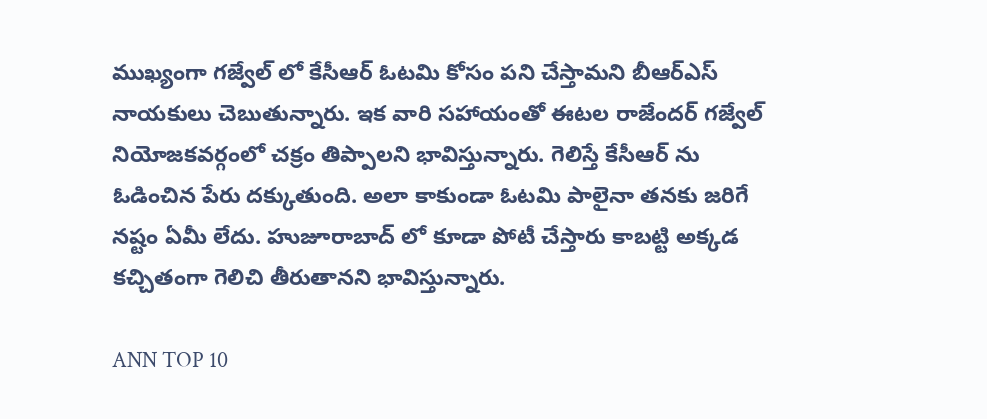ముఖ్యంగా గజ్వేల్ లో కేసీఆర్ ఓటమి కోసం పని చేస్తామని బీఆర్ఎస్ నాయకులు చెబుతున్నారు. ఇక వారి సహాయంతో ఈటల రాజేందర్ గజ్వేల్ నియోజకవర్గంలో చక్రం తిప్పాలని భావిస్తున్నారు. గెలిస్తే కేసీఆర్ ను ఓడించిన పేరు దక్కుతుంది. అలా కాకుండా ఓటమి పాలైనా తనకు జరిగే నష్టం ఏమీ లేదు. హుజూరాబాద్ లో కూడా పోటీ చేస్తారు కాబట్టి అక్కడ కచ్చితంగా గెలిచి తీరుతానని భావిస్తున్నారు.

ANN TOP 10